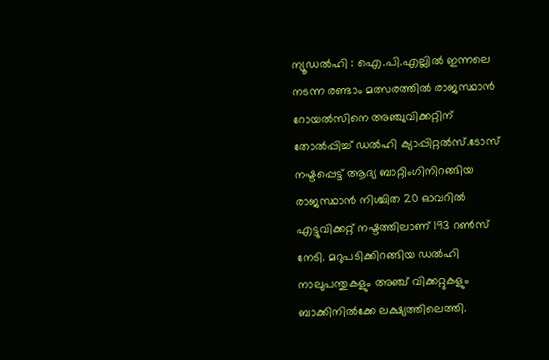ന്യൂഡൽഹി : ഐ.പി.എല്ലിൽ ഇന്നലെ നടന്ന രണ്ടാം മത്സരത്തിൽ രാജസ്ഥാൻ റോയൽസിനെ അഞ്ചുവിക്കറ്റിന് തോൽപ്പിച്ച് ഡൽഹി ക്യാപ്പിറ്റൽസ്.ടോസ് നഷ്ടപ്പെട്ട് ആദ്യ ബാറ്റിംഗിനിറങ്ങിയ രാജസ്ഥാൻ നിശ്ചിത 20 ഓവറിൽ എട്ടുവിക്കറ്റ് നഷ്ടത്തിലാണ് 193 റൺസ് നേടി. മറുപടിക്കിറങ്ങിയ ഡൽഹി നാലുപന്തുകളും അഞ്ച് വിക്കറ്റുകളും ബാക്കിനിൽക്കേ ലക്ഷ്യത്തിലെത്തി.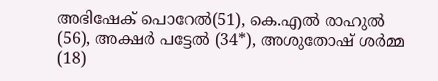അഭിഷേക് പൊറേൽ(51), കെ.എൽ രാഹുൽ (56), അക്ഷർ പട്ടേൽ (34*), അശുതോഷ് ശർമ്മ (18)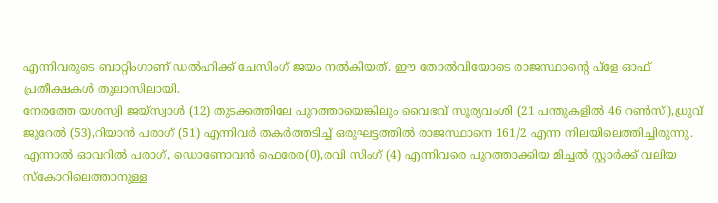എന്നിവരുടെ ബാറ്റിംഗാണ് ഡൽഹിക്ക് ചേസിംഗ് ജയം നൽകിയത്. ഈ തോൽവിയോടെ രാജസ്ഥാന്റെ പ്ളേ ഓഫ് പ്രതീക്ഷകൾ തുലാസിലായി.
നേരത്തേ യശസ്വി ജയ്സ്വാൾ (12) തുടക്കത്തിലേ പുറത്തായെങ്കിലും വൈഭവ് സൂര്യവംശി (21 പന്തുകളിൽ 46 റൺസ്),ധ്രുവ് ജുറേൽ (53),റിയാൻ പരാഗ് (51) എന്നിവർ തകർത്തടിച്ച് ഒരുഘട്ടത്തിൽ രാജസ്ഥാനെ 161/2 എന്ന നിലയിലെത്തിച്ചിരുന്നു. എന്നാൽ ഓവറിൽ പരാഗ്, ഡൊണോവൻ ഫെരേര(0),രവി സിംഗ് (4) എന്നിവരെ പുറത്താക്കിയ മിച്ചൽ സ്റ്റാർക്ക് വലിയ സ്കോറിലെത്താനുള്ള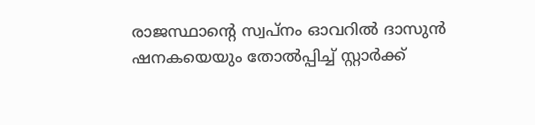രാജസ്ഥാന്റെ സ്വപ്നം ഓവറിൽ ദാസുൻ ഷനകയെയും തോൽപ്പിച്ച് സ്റ്റാർക്ക്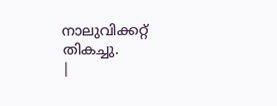നാലുവിക്കറ്റ് തികച്ചു.
|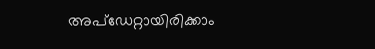അപ്ഡേറ്റായിരിക്കാം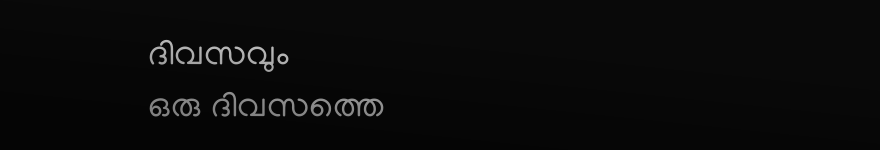ദിവസവും
ഒരു ദിവസത്തെ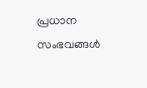പ്രധാന സംഭവങ്ങൾ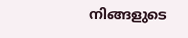നിങ്ങളുടെ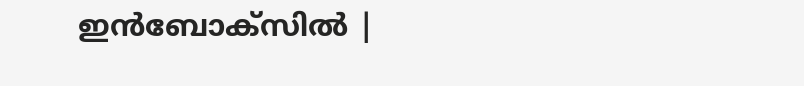ഇൻബോക്സിൽ |